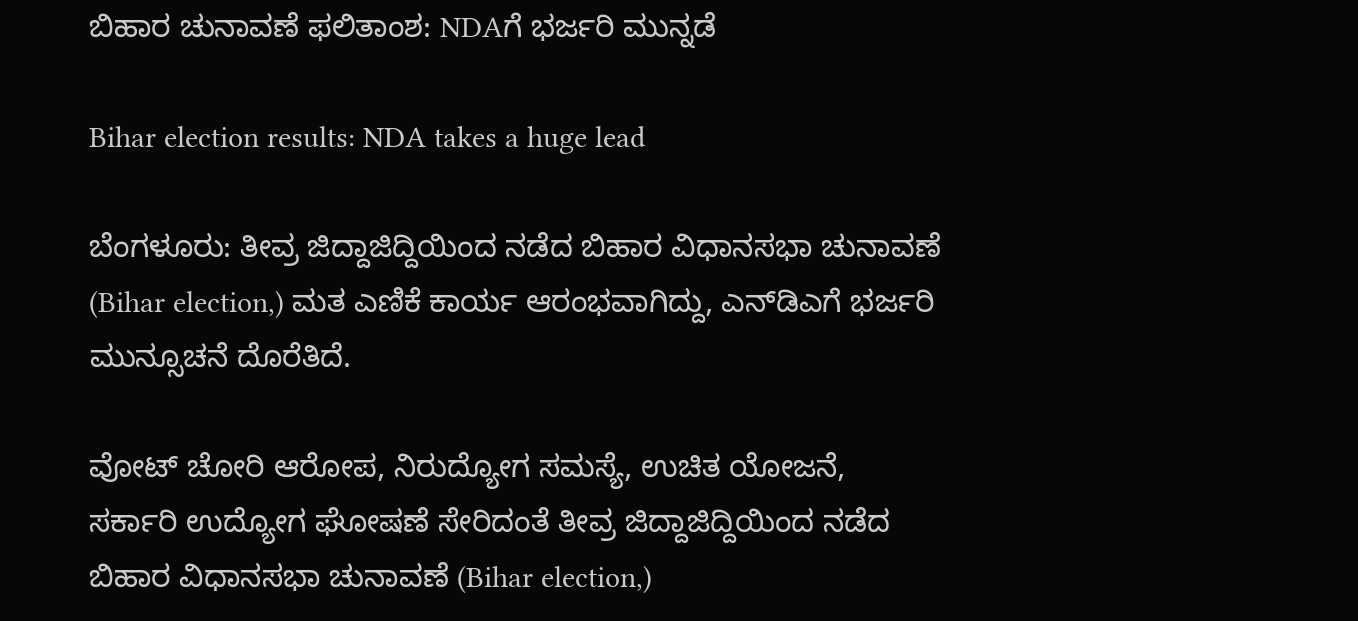ಬಿಹಾರ ಚುನಾವಣೆ ಫಲಿತಾಂಶ: NDAಗೆ ಭರ್ಜರಿ ಮುನ್ನಡೆ

Bihar election results: NDA takes a huge lead

ಬೆಂಗಳೂರು: ತೀವ್ರ ಜಿದ್ದಾಜಿದ್ದಿಯಿಂದ ನಡೆದ ಬಿಹಾರ ವಿಧಾನಸಭಾ ಚುನಾವಣೆ (Bihar election,) ಮತ ಎಣಿಕೆ ಕಾರ್ಯ ಆರಂಭವಾಗಿದ್ದು, ಎನ್‌ಡಿಎಗೆ ಭರ್ಜರಿ ಮುನ್ಸೂಚನೆ ದೊರೆತಿದೆ.

ವೋಟ್ ಚೋರಿ ಆರೋಪ, ನಿರುದ್ಯೋಗ ಸಮಸ್ಯೆ, ಉಚಿತ ಯೋಜನೆ, ಸರ್ಕಾರಿ ಉದ್ಯೋಗ ಘೋಷಣೆ ಸೇರಿದಂತೆ ತೀವ್ರ ಜಿದ್ದಾಜಿದ್ದಿಯಿಂದ ನಡೆದ ಬಿಹಾರ ವಿಧಾನಸಭಾ ಚುನಾವಣೆ (Bihar election,)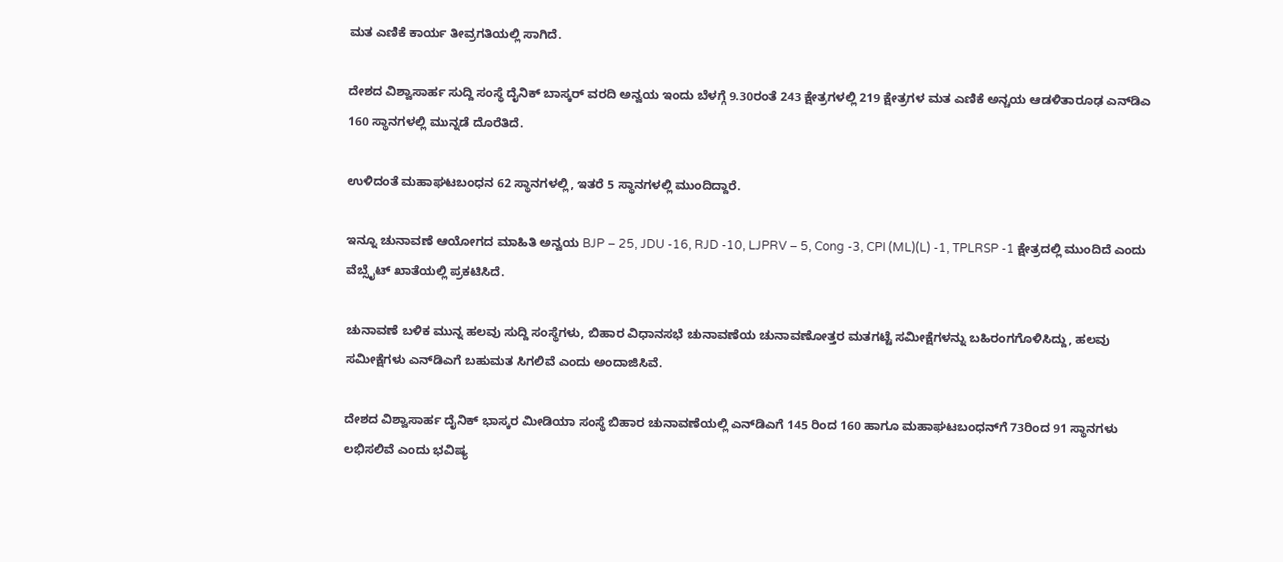ಮತ ಎಣಿಕೆ ಕಾರ್ಯ ತೀವ್ರಗತಿಯಲ್ಲಿ ಸಾಗಿದೆ.

ದೇಶದ ವಿಶ್ವಾಸಾರ್ಹ ಸುದ್ದಿ ಸಂಸ್ಥೆ ದೈನಿಕ್ ಬಾಸ್ಕರ್ ವರದಿ ಅನ್ವಯ ಇಂದು ಬೆಳಗ್ಗೆ 9.30ರಂತೆ 243 ಕ್ಷೇತ್ರಗಳಲ್ಲಿ 219 ಕ್ಷೇತ್ರಗಳ ಮತ ಎಣಿಕೆ ಅನ್ಚಯ ಆಡಳಿತಾರೂಢ ಎನ್‌ಡಿಎ 160 ಸ್ಥಾನಗಳಲ್ಲಿ ಮುನ್ನಡೆ ದೊರೆತಿದೆ.

ಉಳಿದಂತೆ ಮಹಾಘಟಬಂಧನ 62 ಸ್ಥಾನಗಳಲ್ಲಿ, ಇತರೆ 5 ಸ್ಥಾನಗಳಲ್ಲಿ ಮುಂದಿದ್ದಾರೆ.

ಇನ್ನೂ ಚುನಾವಣೆ ಆಯೋಗದ ಮಾಹಿತಿ ಅನ್ವಯ BJP – 25, JDU -16, RJD -10, LJPRV – 5, Cong -3, CPI (ML)(L) -1, TPLRSP -1 ಕ್ಷೇತ್ರದಲ್ಲಿ ಮುಂದಿದೆ ಎಂದು ವೆಬ್ಸೈಟ್ ಖಾತೆಯಲ್ಲಿ ಪ್ರಕಟಿಸಿದೆ.

ಚುನಾವಣೆ ಬಳಿಕ ಮುನ್ನ ಹಲವು ಸುದ್ದಿ ಸಂಸ್ಥೆಗಳು, ಬಿಹಾರ ವಿಧಾನಸಭೆ ಚುನಾವಣೆಯ ಚುನಾವಣೋತ್ತರ ಮತಗಟ್ಟೆ ಸಮೀಕ್ಷೆಗಳನ್ನು ಬಹಿರಂಗಗೊಳಿಸಿದ್ದು, ಹಲವು ಸಮೀಕ್ಷೆಗಳು ಎನ್‌ಡಿಎಗೆ ಬಹುಮತ ಸಿಗಲಿವೆ ಎಂದು ಅಂದಾಜಿಸಿವೆ.

ದೇಶದ ವಿಶ್ವಾಸಾರ್ಹ ದೈನಿಕ್ ಭಾಸ್ಕರ ಮೀಡಿಯಾ ಸಂಸ್ಥೆ ಬಿಹಾರ ಚುನಾವಣೆಯಲ್ಲಿ ಎನ್‌ಡಿಎಗೆ 145 ರಿಂದ 160 ಹಾಗೂ ಮಹಾಘಟಬಂಧನ್‌ಗೆ 73ರಿಂದ 91 ಸ್ಥಾನಗಳು ಲಭಿಸಲಿವೆ ಎಂದು ಭವಿಷ್ಯ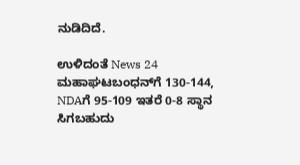ನುಡಿದಿದೆ.

ಉಳಿದಂತೆ News 24 ಮಹಾಘಟಬಂಧನ್‌ಗೆ 130-144, NDAಗೆ 95-109 ಇತರೆ 0-8 ಸ್ಥಾನ ಸಿಗಬಹುದು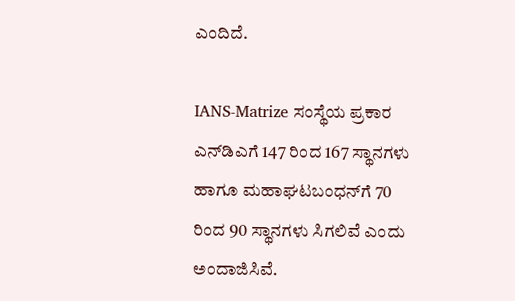ಎಂದಿದೆ.

IANS-Matrize ಸಂಸ್ಥೆಯ ಪ್ರಕಾರ ಎನ್‌ಡಿಎಗೆ 147 ರಿಂದ 167 ಸ್ಥಾನಗಳು ಹಾಗೂ ಮಹಾಘಟಬಂಧನ್‌ಗೆ 70 ರಿಂದ 90 ಸ್ಥಾನಗಳು ಸಿಗಲಿವೆ ಎಂದು ಅಂದಾಜಿಸಿವೆ.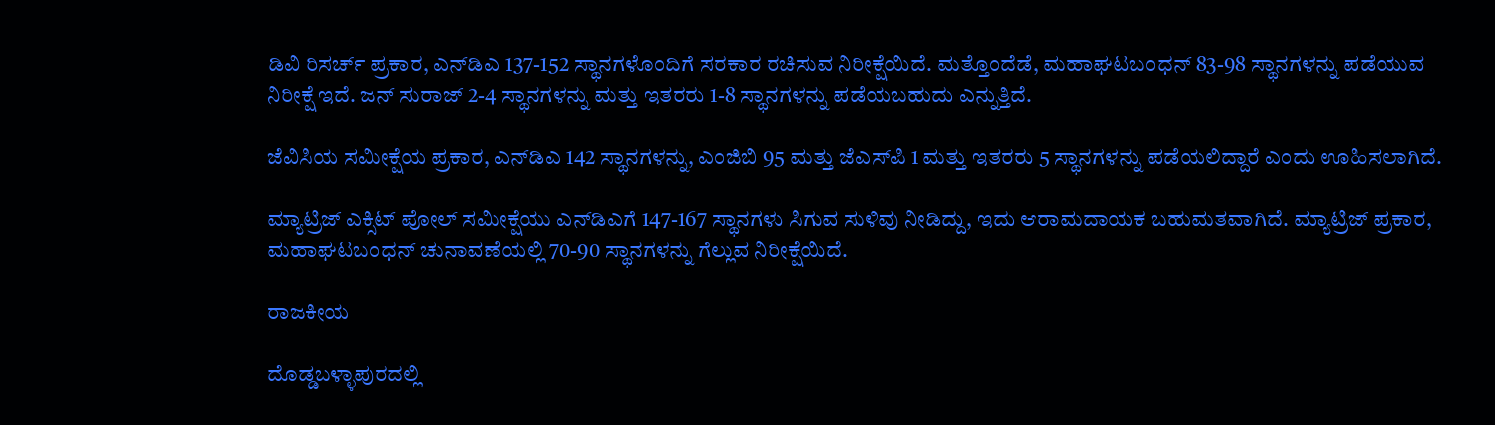ಡಿವಿ ರಿಸರ್ಚ್ ಪ್ರಕಾರ, ಎನ್‌ಡಿಎ 137-152 ಸ್ಥಾನಗಳೊಂದಿಗೆ ಸರಕಾರ ರಚಿಸುವ ನಿರೀಕ್ಷೆಯಿದೆ. ಮತ್ತೊಂದೆಡೆ, ಮಹಾಘಟಬಂಧನ್ 83-98 ಸ್ಥಾನಗಳನ್ನು ಪಡೆಯುವ ನಿರೀಕ್ಷೆ ಇದೆ. ಜನ್ ಸುರಾಜ್ 2-4 ಸ್ಥಾನಗಳನ್ನು ಮತ್ತು ಇತರರು 1-8 ಸ್ಥಾನಗಳನ್ನು ಪಡೆಯಬಹುದು ಎನ್ನುತ್ತಿದೆ.

ಜೆವಿಸಿಯ ಸಮೀಕ್ಷೆಯ ಪ್ರಕಾರ, ಎನ್‌ಡಿಎ 142 ಸ್ಥಾನಗಳನ್ನು, ಎಂಜಿಬಿ 95 ಮತ್ತು ಜೆಎಸ್‌ಪಿ 1 ಮತ್ತು ಇತರರು 5 ಸ್ಥಾನಗಳನ್ನು ಪಡೆಯಲಿದ್ದಾರೆ ಎಂದು ಊಹಿಸಲಾಗಿದೆ.

ಮ್ಯಾಟ್ರಿಜ್ ಎಕ್ಸಿಟ್ ಪೋಲ್ ಸಮೀಕ್ಷೆಯು ಎನ್‌ಡಿಎಗೆ 147-167 ಸ್ಥಾನಗಳು ಸಿಗುವ ಸುಳಿವು ನೀಡಿದ್ದು, ಇದು ಆರಾಮದಾಯಕ ಬಹುಮತವಾಗಿದೆ. ಮ್ಯಾಟ್ರಿಜ್ ಪ್ರಕಾರ, ಮಹಾಘಟಬಂಧನ್ ಚುನಾವಣೆಯಲ್ಲಿ 70-90 ಸ್ಥಾನಗಳನ್ನು ಗೆಲ್ಲುವ ನಿರೀಕ್ಷೆಯಿದೆ.

ರಾಜಕೀಯ

ದೊಡ್ಡಬಳ್ಳಾಪುರದಲ್ಲಿ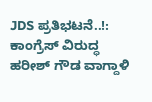JDS ಪ್ರತಿಭಟನೆ..!: ಕಾಂಗ್ರೆಸ್ ವಿರುದ್ಧ ಹರೀಶ್ ಗೌಡ ವಾಗ್ದಾಳಿ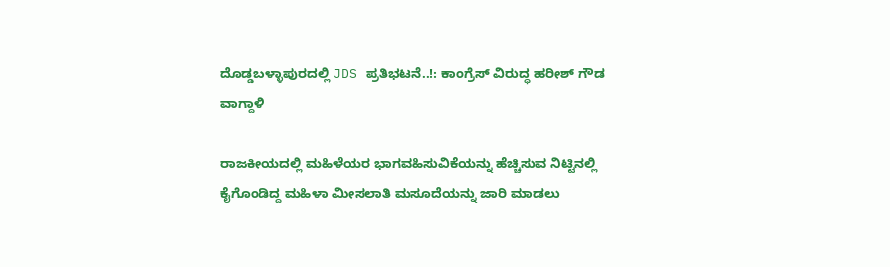ದೊಡ್ಡಬಳ್ಳಾಪುರದಲ್ಲಿ JDS ಪ್ರತಿಭಟನೆ..!: ಕಾಂಗ್ರೆಸ್ ವಿರುದ್ಧ ಹರೀಶ್ ಗೌಡ ವಾಗ್ದಾಳಿ

ರಾಜಕೀಯದಲ್ಲಿ ಮಹಿಳೆಯರ ಭಾಗವಹಿಸುವಿಕೆಯನ್ನು ಹೆಚ್ಚಿಸುವ ನಿಟ್ಟಿನಲ್ಲಿ ಕೈಗೊಂಡಿದ್ದ ಮಹಿಳಾ ಮೀಸಲಾತಿ ಮಸೂದೆಯನ್ನು ಜಾರಿ ಮಾಡಲು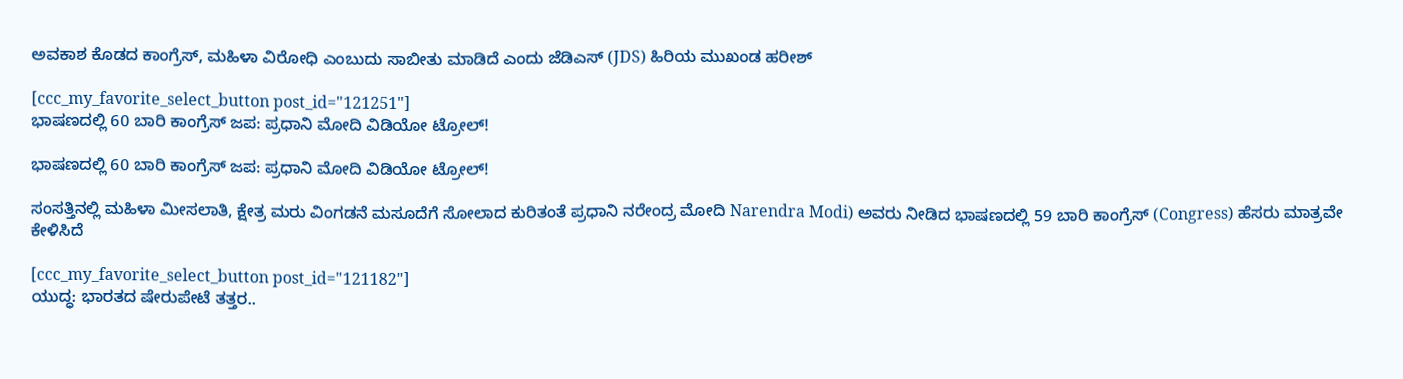ಅವಕಾಶ ಕೊಡದ ಕಾಂಗ್ರೆಸ್, ಮಹಿಳಾ ವಿರೋಧಿ ಎಂಬುದು ಸಾಬೀತು ಮಾಡಿದೆ ಎಂದು ಜೆಡಿಎಸ್ (JDS) ಹಿರಿಯ ಮುಖಂಡ ಹರೀಶ್

[ccc_my_favorite_select_button post_id="121251"]
ಭಾಷಣದಲ್ಲಿ 60 ಬಾರಿ ಕಾಂಗ್ರೆಸ್‌ ಜಪ: ಪ್ರಧಾನಿ ಮೋದಿ ವಿಡಿಯೋ ಟ್ರೋಲ್!

ಭಾಷಣದಲ್ಲಿ 60 ಬಾರಿ ಕಾಂಗ್ರೆಸ್‌ ಜಪ: ಪ್ರಧಾನಿ ಮೋದಿ ವಿಡಿಯೋ ಟ್ರೋಲ್!

ಸಂಸತ್ತಿನಲ್ಲಿ ಮಹಿಳಾ ಮೀಸಲಾತಿ, ಕ್ಷೇತ್ರ ಮರು ವಿಂಗಡನೆ ಮಸೂದೆಗೆ ಸೋಲಾದ ಕುರಿತಂತೆ ಪ್ರಧಾನಿ ನರೇಂದ್ರ ಮೋದಿ Narendra Modi) ಅವರು ನೀಡಿದ ಭಾಷಣದಲ್ಲಿ 59 ಬಾರಿ ಕಾಂಗ್ರೆಸ್‌ (Congress) ಹೆಸರು ಮಾತ್ರವೇ ಕೇಳಿಸಿದೆ

[ccc_my_favorite_select_button post_id="121182"]
ಯುದ್ಧ: ಭಾರತದ ಷೇರುಪೇಟೆ ತತ್ತರ..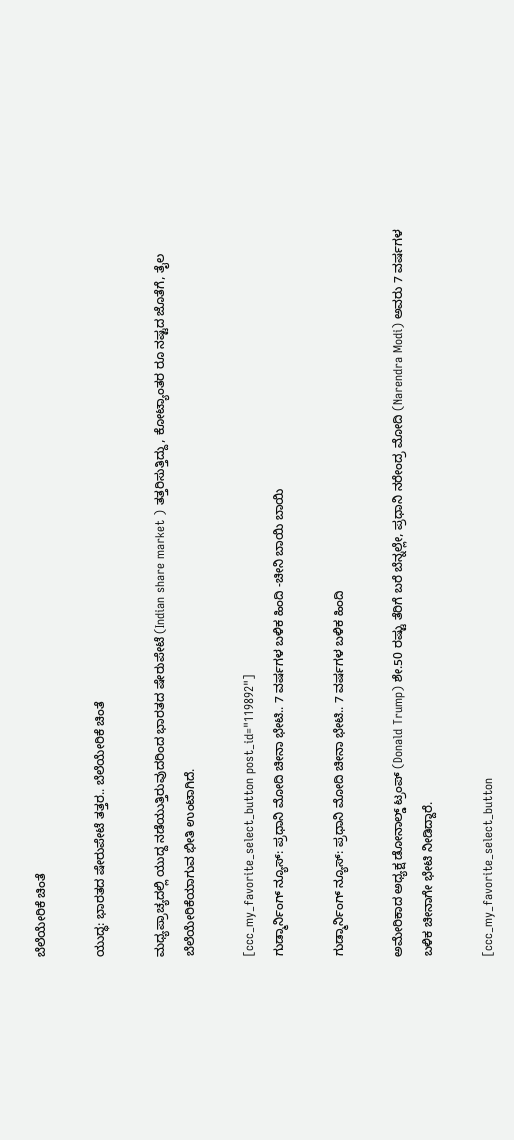ಬೆಲೆಯೇರಿಕೆ ಚಿಂತೆ

ಯುದ್ಧ: ಭಾರತದ ಷೇರುಪೇಟೆ ತತ್ತರ.. ಬೆಲೆಯೇರಿಕೆ ಚಿಂತೆ

ಮಧ್ಯಪ್ರಾಚ್ಯದಲ್ಲಿ ಯುದ್ದ ನಡೆಯುತ್ತಿರುವುದರಿಂದ ಭಾರತದ ಷೇರುಪೇಟೆ (Indian share market ) ತತ್ತರಿಸುತ್ತಿದ್ದು, ಕೋಟ್ಯಾಂತರ ರೂ ನಷ್ಟದ ಜೊತೆಗೆ, ತೈಲ ಬೆಲೆಯೇರಿಕೆಯಾಗುವ ಭೀತಿ ಉಂಟಾಗಿದೆ.

[ccc_my_favorite_select_button post_id="119892"]
ಗುಡ್ಮಾರ್ನಿಂಗ್ ನ್ಯೂಸ್: ಪ್ರಧಾನಿ ಮೋದಿ ಚೀನಾ ಭೇಟಿ.. 7 ವರ್ಷಗಳ ಬಳಿಕ ಹಿಂದಿ -ಚೀನಿ ಬಾಯಿ ಬಾಯಿ

ಗುಡ್ಮಾರ್ನಿಂಗ್ ನ್ಯೂಸ್: ಪ್ರಧಾನಿ ಮೋದಿ ಚೀನಾ ಭೇಟಿ.. 7 ವರ್ಷಗಳ ಬಳಿಕ ಹಿಂದಿ

ಅಮೇರಿಕಾದ ಅಧ್ಯಕ್ಷ ಡೋನಾಲ್ಡ್ ಟ್ರಂಪ್ (Donald Trump) ಶೇ.50 ರಷ್ಟು ತೆರಿಗೆ ಬರೆ ಬೆನ್ನಲ್ಲೇ, ಪ್ರಧಾನಿ ನರೇಂದ್ರ ಮೋದಿ (Narendra Modi) ಅವರು 7 ವರ್ಷಗಳ ಬಳಿಕ ಚೀನಾಗೇ ಭೇಟಿ ನೀಡಿದ್ದಾರೆ.

[ccc_my_favorite_select_button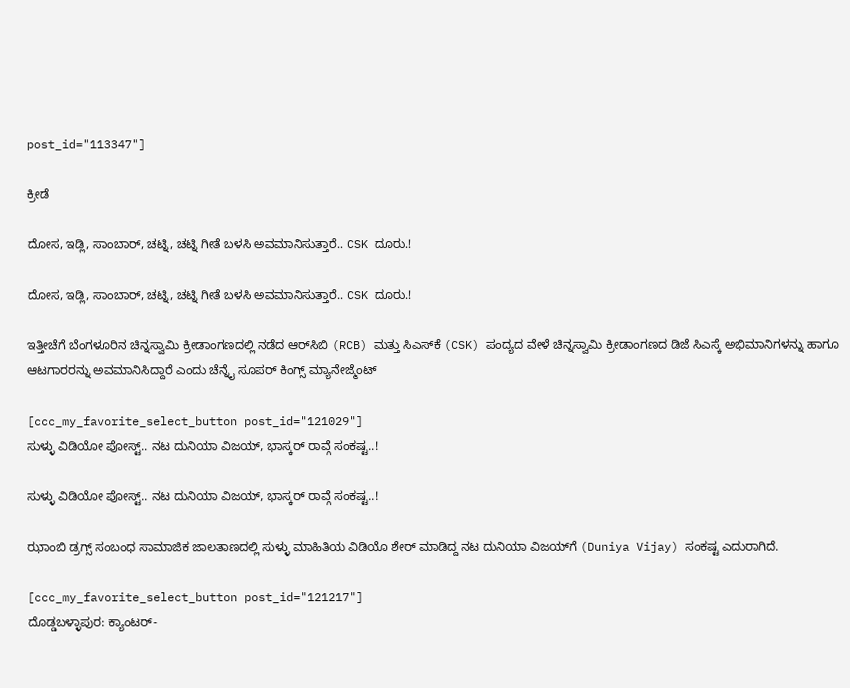post_id="113347"]

ಕ್ರೀಡೆ

ದೋಸ, ಇಡ್ಲಿ, ಸಾಂಬಾರ್, ಚಟ್ನಿ, ಚಟ್ನಿ ಗೀತೆ ಬಳಸಿ ಅವಮಾನಿಸುತ್ತಾರೆ.. CSK ದೂರು.!

ದೋಸ, ಇಡ್ಲಿ, ಸಾಂಬಾರ್, ಚಟ್ನಿ, ಚಟ್ನಿ ಗೀತೆ ಬಳಸಿ ಅವಮಾನಿಸುತ್ತಾರೆ.. CSK ದೂರು.!

ಇತ್ತೀಚೆಗೆ ಬೆಂಗಳೂರಿನ ಚಿನ್ನಸ್ವಾಮಿ ಕ್ರೀಡಾಂಗಣದಲ್ಲಿ ನಡೆದ ಆರ್‌ಸಿಬಿ (RCB) ಮತ್ತು ಸಿಎಸ್‌ಕೆ (CSK) ಪಂದ್ಯದ ವೇಳೆ ಚಿನ್ನಸ್ವಾಮಿ ಕ್ರೀಡಾಂಗಣದ ಡಿಜೆ ಸಿಎಸ್ಕೆ ಅಭಿಮಾನಿಗಳನ್ನು ಹಾಗೂ ಆಟಗಾರರನ್ನು ಅವಮಾನಿಸಿದ್ದಾರೆ ಎಂದು ಚೆನ್ನೈ ಸೂಪರ್ ಕಿಂಗ್ಸ್ ಮ್ಯಾನೇಜ್ಮೆಂಟ್

[ccc_my_favorite_select_button post_id="121029"]
ಸುಳ್ಳು ವಿಡಿಯೋ ಪೋಸ್ಟ್.. ನಟ ದುನಿಯಾ ವಿಜಯ್‌, ಭಾಸ್ಕರ್ ರಾವ್ಗೆ ಸಂಕಷ್ಟ..!

ಸುಳ್ಳು ವಿಡಿಯೋ ಪೋಸ್ಟ್.. ನಟ ದುನಿಯಾ ವಿಜಯ್‌, ಭಾಸ್ಕರ್ ರಾವ್ಗೆ ಸಂಕಷ್ಟ..!

ಝಾಂಬಿ ಡ್ರಗ್ಸ್ ಸಂಬಂಧ ಸಾಮಾಜಿಕ ಜಾಲತಾಣದಲ್ಲಿ ಸುಳ್ಳು ಮಾಹಿತಿಯ ವಿಡಿಯೊ ಶೇರ್ ಮಾಡಿದ್ದ ನಟ ದುನಿಯಾ ವಿಜಯ್‌ಗೆ (Duniya Vijay) ಸಂಕಷ್ಟ ಎದುರಾಗಿದೆ.

[ccc_my_favorite_select_button post_id="121217"]
ದೊಡ್ಡಬಳ್ಳಾಪುರ: ಕ್ಯಾಂಟರ್-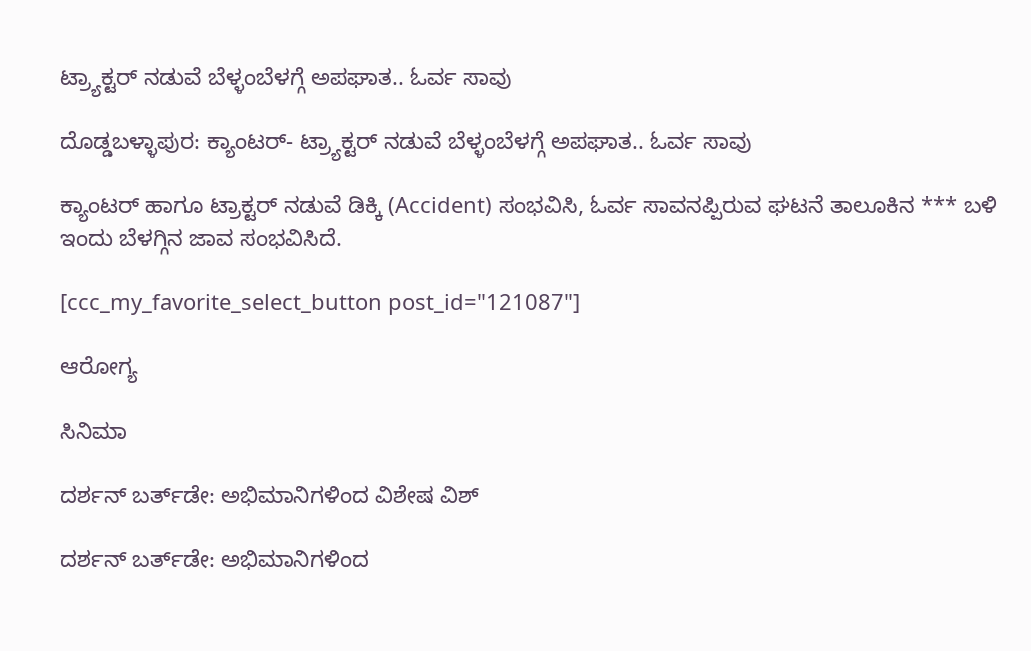ಟ್ರ್ಯಾಕ್ಟರ್ ನಡುವೆ ಬೆಳ್ಳಂಬೆಳಗ್ಗೆ ಅಪಘಾತ.. ಓರ್ವ ಸಾವು

ದೊಡ್ಡಬಳ್ಳಾಪುರ: ಕ್ಯಾಂಟರ್- ಟ್ರ್ಯಾಕ್ಟರ್ ನಡುವೆ ಬೆಳ್ಳಂಬೆಳಗ್ಗೆ ಅಪಘಾತ.. ಓರ್ವ ಸಾವು

ಕ್ಯಾಂಟರ್ ಹಾಗೂ ಟ್ರಾಕ್ಟರ್ ನಡುವೆ ಡಿಕ್ಕಿ (Accident) ಸಂಭವಿಸಿ, ಓರ್ವ ಸಾವನಪ್ಪಿರುವ ಘಟನೆ ತಾಲೂಕಿನ *** ಬಳಿ ಇಂದು ಬೆಳಗ್ಗಿನ ಜಾವ ಸಂಭವಿಸಿದೆ.

[ccc_my_favorite_select_button post_id="121087"]

ಆರೋಗ್ಯ

ಸಿನಿಮಾ

ದರ್ಶನ್ ಬರ್ತ್‌ಡೇ: ಅಭಿಮಾನಿಗಳಿಂದ ವಿಶೇಷ ವಿಶ್

ದರ್ಶನ್ ಬರ್ತ್‌ಡೇ: ಅಭಿಮಾನಿಗಳಿಂದ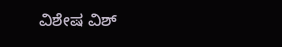ವಿಶೇಷ ವಿಶ್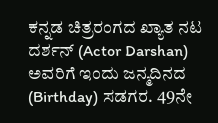ಕನ್ನಡ ಚಿತ್ರರಂಗದ ಖ್ಯಾತ ನಟ ದರ್ಶನ್ (Actor Darshan) ಅವರಿಗೆ ಇಂದು ಜನ್ಮದಿನದ (Birthday) ಸಡಗರ. 49ನೇ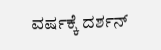ವರ್ಷಕ್ಕೆ ದರ್ಶನ್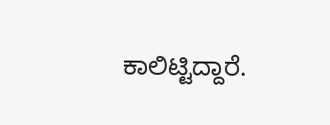ಕಾಲಿಟ್ಟಿದ್ದಾರೆ.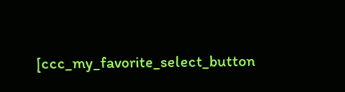[ccc_my_favorite_select_button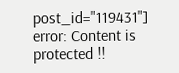post_id="119431"]
error: Content is protected !!